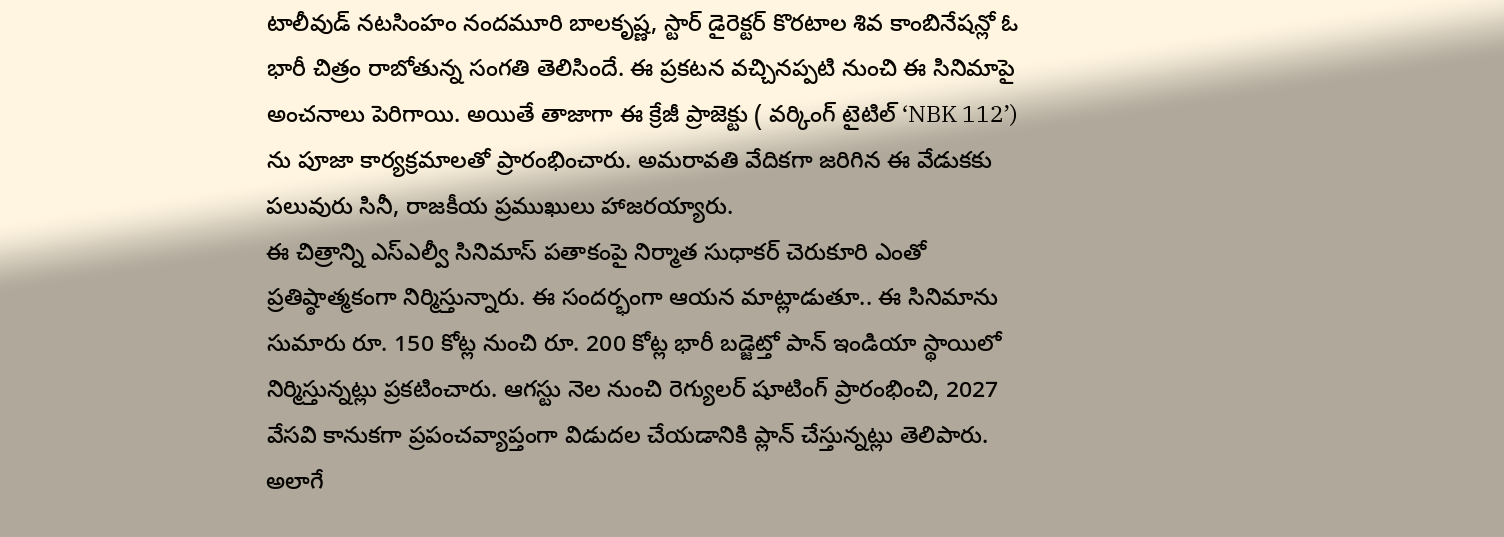టాలీవుడ్ నటసింహం నందమూరి బాలకృష్ణ, స్టార్ డైరెక్టర్ కొరటాల శివ కాంబినేషన్లో ఓ భారీ చిత్రం రాబోతున్న సంగతి తెలిసిందే. ఈ ప్రకటన వచ్చినప్పటి నుంచి ఈ సినిమాపై అంచనాలు పెరిగాయి. అయితే తాజాగా ఈ క్రేజీ ప్రాజెక్టు ( వర్కింగ్ టైటిల్ ‘NBK 112’) ను పూజా కార్యక్రమాలతో ప్రారంభించారు. అమరావతి వేదికగా జరిగిన ఈ వేడుకకు పలువురు సినీ, రాజకీయ ప్రముఖులు హాజరయ్యారు.
ఈ చిత్రాన్ని ఎస్ఎల్వీ సినిమాస్ పతాకంపై నిర్మాత సుధాకర్ చెరుకూరి ఎంతో ప్రతిష్ఠాత్మకంగా నిర్మిస్తున్నారు. ఈ సందర్భంగా ఆయన మాట్లాడుతూ.. ఈ సినిమాను సుమారు రూ. 150 కోట్ల నుంచి రూ. 200 కోట్ల భారీ బడ్జెట్తో పాన్ ఇండియా స్థాయిలో నిర్మిస్తున్నట్లు ప్రకటించారు. ఆగస్టు నెల నుంచి రెగ్యులర్ షూటింగ్ ప్రారంభించి, 2027 వేసవి కానుకగా ప్రపంచవ్యాప్తంగా విడుదల చేయడానికి ప్లాన్ చేస్తున్నట్లు తెలిపారు. అలాగే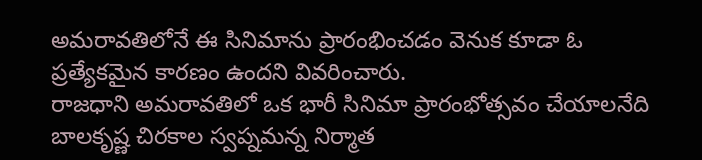అమరావతిలోనే ఈ సినిమాను ప్రారంభించడం వెనుక కూడా ఓ ప్రత్యేకమైన కారణం ఉందని వివరించారు.
రాజధాని అమరావతిలో ఒక భారీ సినిమా ప్రారంభోత్సవం చేయాలనేది బాలకృష్ణ చిరకాల స్వప్నమన్న నిర్మాత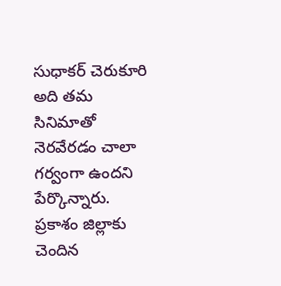సుధాకర్ చెరుకూరి అది తమ సినిమాతో నెరవేరడం చాలా గర్వంగా ఉందని పేర్కొన్నారు. ప్రకాశం జిల్లాకు చెందిన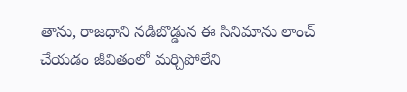తాను, రాజధాని నడిబొడ్డున ఈ సినిమాను లాంచ్ చేయడం జీవితంలో మర్చిపోలేని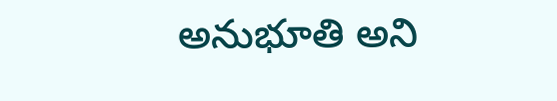అనుభూతి అని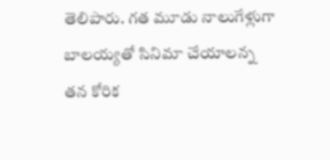తెలిపారు. గత మూడు నాలుగేళ్లుగా బాలయ్యతో సినిమా చేయాలన్న తన కోరిక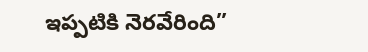ఇప్పటికి నెరవేరింది”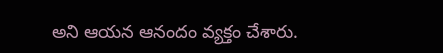అని ఆయన ఆనందం వ్యక్తం చేశారు.